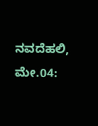ನವದೆಹಲಿ, ಮೇ.04: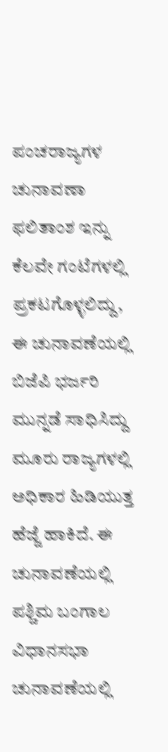ಪಂಚರಾಜ್ಯಗಳ ಚುನಾವಣಾ ಫಲಿತಾಂಶ ಇನ್ನು ಕೆಲವೇ ಗಂಟೆಗಳಲ್ಲಿ ಪ್ರಕಟಗೊಳ್ಳಲಿದ್ದು, ಈ ಚುನಾವಣೆಯಲ್ಲಿ ಬಿಜೆಪಿ ಭರ್ಜರಿ ಮುನ್ನಡೆ ಸಾಧಿಸಿದ್ದು ಮೂರು ರಾಜ್ಯಗಳಲ್ಲಿ ಅಧಿಕಾರ ಹಿಡಿಯುತ್ತ ಹೆಜ್ಜೆ ಹಾಕಿದೆ. ಈ ಚುನಾವಣೆಯಲ್ಲಿ ಪಶ್ಚಿಮ ಬಂಗಾಲ ವಿಧಾನಸಭಾ ಚುನಾವಣೆಯಲ್ಲಿ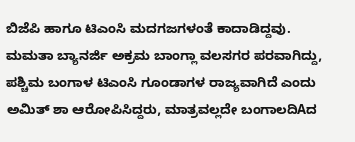ಬಿಜೆಪಿ ಹಾಗೂ ಟಿಎಂಸಿ ಮದಗಜಗಳಂತೆ ಕಾದಾಡಿದ್ದವು. ಮಮತಾ ಬ್ಯಾನರ್ಜಿ ಅಕ್ರಮ ಬಾಂಗ್ಲಾ ವಲಸಗರ ಪರವಾಗಿದ್ದು, ಪಶ್ಚಿಮ ಬಂಗಾಳ ಟಿಎಂಸಿ ಗೂಂಡಾಗಳ ರಾಜ್ಯವಾಗಿದೆ ಎಂದು ಅಮಿತ್ ಶಾ ಆರೋಪಿಸಿದ್ದರು, ಮಾತ್ರವಲ್ಲದೇ ಬಂಗಾಲದಿAದ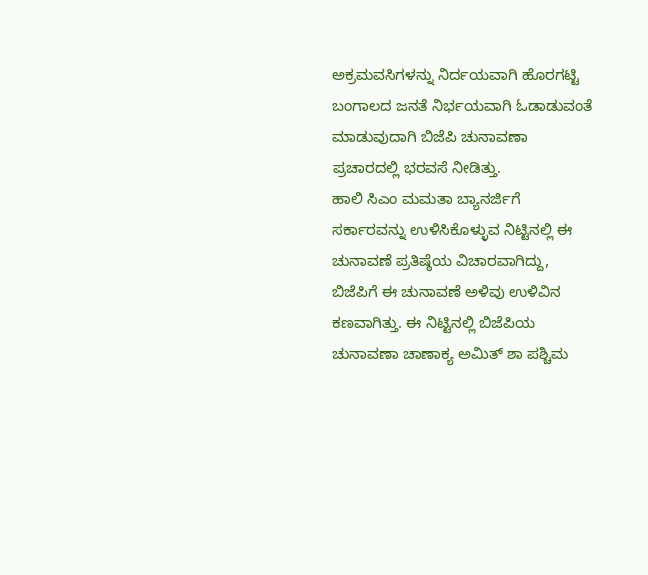ಅಕ್ರಮವಸಿಗಳನ್ನು ನಿರ್ದಯವಾಗಿ ಹೊರಗಟ್ಟಿ ಬಂಗಾಲದ ಜನತೆ ನಿರ್ಭಯವಾಗಿ ಓಡಾಡುವಂತೆ ಮಾಡುವುದಾಗಿ ಬಿಜೆಪಿ ಚುನಾವಣಾ ಪ್ರಚಾರದಲ್ಲಿ ಭರವಸೆ ನೀಡಿತ್ತು.
ಹಾಲಿ ಸಿಎಂ ಮಮತಾ ಬ್ಯಾನರ್ಜಿಗೆ ಸರ್ಕಾರವನ್ನು ಉಳಿಸಿಕೊಳ್ಳುವ ನಿಟ್ಟಿನಲ್ಲಿ ಈ ಚುನಾವಣೆ ಪ್ರತಿಷ್ಠೆಯ ವಿಚಾರವಾಗಿದ್ದು, ಬಿಜೆಪಿಗೆ ಈ ಚುನಾವಣೆ ಅಳಿವು ಉಳಿವಿನ ಕಣವಾಗಿತ್ತು. ಈ ನಿಟ್ಟಿನಲ್ಲಿ ಬಿಜೆಪಿಯ ಚುನಾವಣಾ ಚಾಣಾಕ್ಯ ಅಮಿತ್ ಶಾ ಪಶ್ಚಿಮ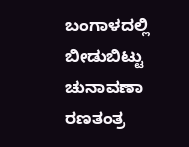ಬಂಗಾಳದಲ್ಲಿ ಬೀಡುಬಿಟ್ಟು ಚುನಾವಣಾ ರಣತಂತ್ರ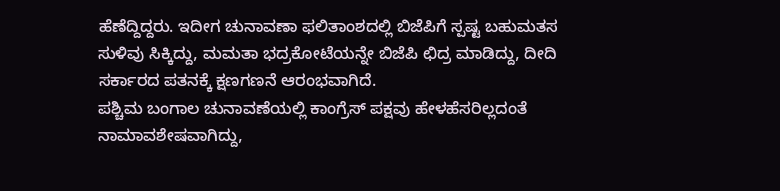ಹೆಣೆದ್ದಿದ್ದರು. ಇದೀಗ ಚುನಾವಣಾ ಫಲಿತಾಂಶದಲ್ಲಿ ಬಿಜೆಪಿಗೆ ಸ್ಪಷ್ಟ ಬಹುಮತಸ ಸುಳಿವು ಸಿಕ್ಕಿದ್ದು, ಮಮತಾ ಭದ್ರಕೋಟೆಯನ್ನೇ ಬಿಜೆಪಿ ಛಿದ್ರ ಮಾಡಿದ್ದು, ದೀದಿ ಸರ್ಕಾರದ ಪತನಕ್ಕೆ ಕ್ಷಣಗಣನೆ ಆರಂಭವಾಗಿದೆ.
ಪಶ್ಚಿಮ ಬಂಗಾಲ ಚುನಾವಣೆಯಲ್ಲಿ ಕಾಂಗ್ರೆಸ್ ಪಕ್ಷವು ಹೇಳಹೆಸರಿಲ್ಲದಂತೆ ನಾಮಾವಶೇಷವಾಗಿದ್ದು,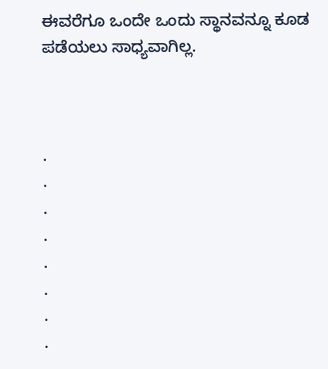ಈವರೆಗೂ ಒಂದೇ ಒಂದು ಸ್ಥಾನವನ್ನೂ ಕೂಡ ಪಡೆಯಲು ಸಾಧ್ಯವಾಗಿಲ್ಲ.



.
.
.
.
.
.
.
.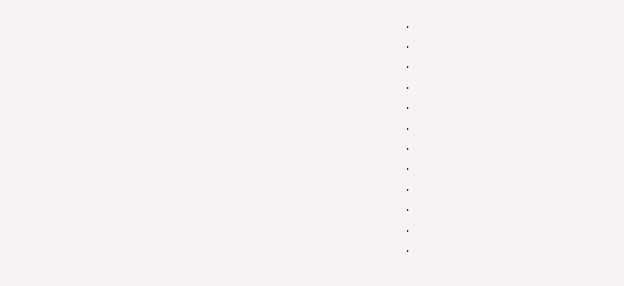.
.
.
.
.
.
.
.
.
.
.
.